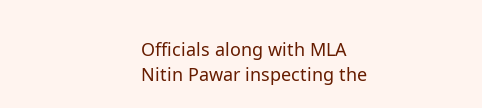Officials along with MLA Nitin Pawar inspecting the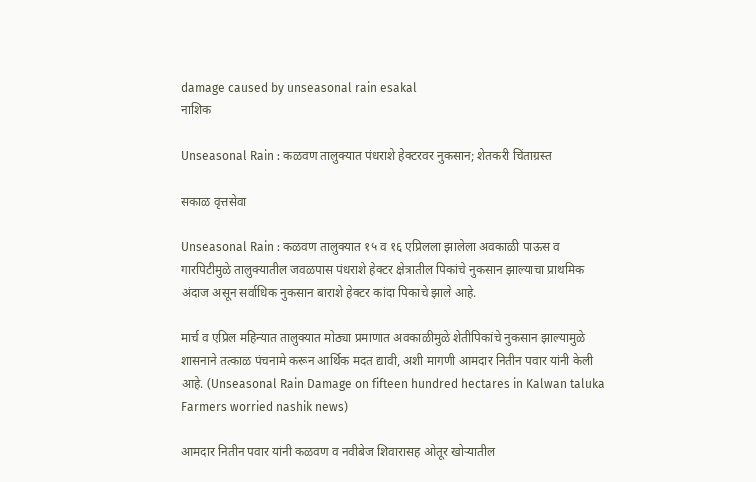damage caused by unseasonal rain esakal
नाशिक

Unseasonal Rain : कळवण तालुक्यात पंधराशे हेक्टरवर नुकसान; शेतकरी चिंताग्रस्त

सकाळ वृत्तसेवा

Unseasonal Rain : कळवण तालुक्यात १५ व १६ एप्रिलला झालेला अवकाळी पाऊस व गारपिटीमुळे तालुक्यातील जवळपास पंधराशे हेक्टर क्षेत्रातील पिकांचे नुकसान झाल्याचा प्राथमिक अंदाज असून सर्वाधिक नुकसान बाराशे हेक्टर कांदा पिकाचे झाले आहे.

मार्च व एप्रिल महिन्यात तालुक्यात मोठ्या प्रमाणात अवकाळीमुळे शेतीपिकांचे नुकसान झाल्यामुळे शासनाने तत्काळ पंचनामे करून आर्थिक मदत द्यावी, अशी मागणी आमदार नितीन पवार यांनी केली आहे. (Unseasonal Rain Damage on fifteen hundred hectares in Kalwan taluka Farmers worried nashik news)

आमदार नितीन पवार यांनी कळवण व नवीबेज शिवारासह ओतूर खोऱ्यातील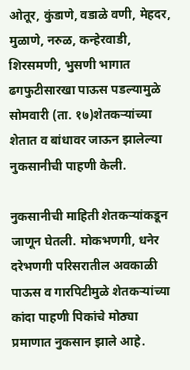ओतूर, कुंडाणे, वडाळे वणी, मेहदर, मुळाणे, नरुळ, कन्हेरवाडी, शिरसमणी, भुसणी भागात ढगफुटीसारखा पाऊस पडल्यामुळे सोमवारी (ता. १७)शेतकऱ्यांच्या शेतात व बांधावर जाऊन झालेल्या नुकसानीची पाहणी केली.

नुकसानीची माहिती शेतकऱ्यांकडून जाणून घेतली. मोकभणगी, धनेर दरेभणगी परिसरातील अवकाळी पाऊस व गारपिटीमुळे शेतकऱ्यांच्या कांदा पाहणी पिकांचे मोठ्या प्रमाणात नुकसान झाले आहे.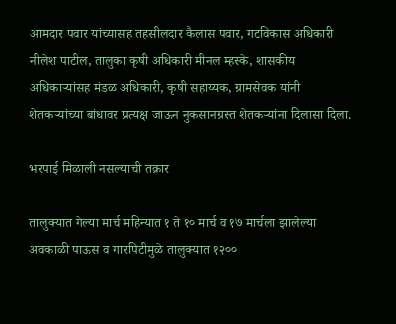आमदार पवार यांच्यासह तहसीलदार कैलास पवार, गटविकास अधिकारी नीलेश पाटील, तालुका कृषी अधिकारी मीनल म्हस्के, शासकीय अधिकाऱ्यांसह मंडळ अधिकारी, कृषी सहाय्यक, ग्रामसेवक यांनी शेतकऱ्यांच्या बांधावर प्रत्यक्ष जाऊन नुकसानग्रस्त शेतकऱ्यांना दिलासा दिला.

भरपाई मिळाली नसल्याची तक्रार

तालुक्यात गेल्या मार्च महिन्यात १ ते १० मार्च व १७ मार्चला झालेल्या अवकाळी पाऊस व गारपिटीमुळे तालुक्यात १२००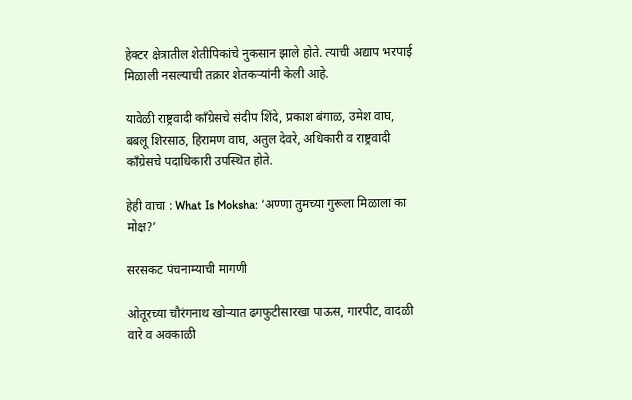हेक्टर क्षेत्रातील शेतीपिकांचे नुकसान झाले होते. त्याची अद्याप भरपाई मिळाली नसल्याची तक्रार शेतकऱ्यांनी केली आहे.

यावेळी राष्ट्रवादी काँग्रेसचे संदीप शिंदे, प्रकाश बंगाळ, उमेश वाघ, बबलू शिरसाठ, हिरामण वाघ, अतुल देवरे, अधिकारी व राष्ट्रवादी काँग्रेसचे पदाधिकारी उपस्थित होते.

हेही वाचा : What Is Moksha: ‘अण्णा तुमच्या गुरूला मिळाला का मोक्ष?’

सरसकट पंचनाम्याची मागणी

ओतूरच्या चौरंगनाथ खोऱ्यात ढगफुटीसारखा पाऊस, गारपीट, वादळी वारे व अवकाळी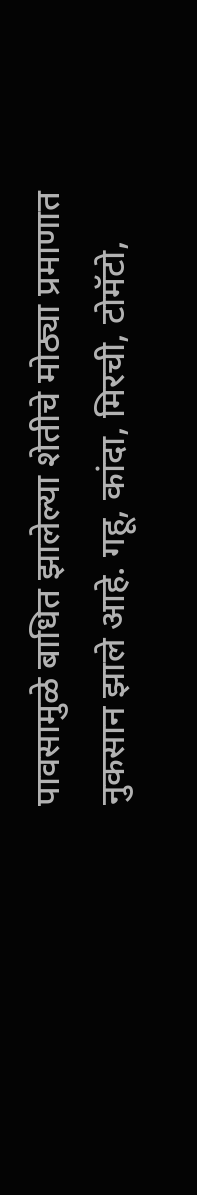पावसामुळे बाधित झालेल्या शेतीचे मोठ्या प्रमाणात नुकसान झाले आहे. गहू, कांदा, मिरची, टोमॅटो,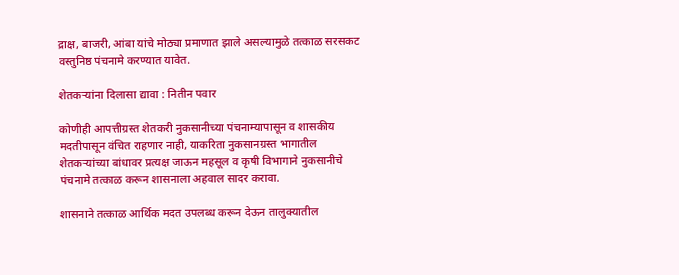द्राक्ष, बाजरी, आंबा यांचे मोठ्या प्रमाणात झाले असल्यामुळे तत्काळ सरसकट वस्तुनिष्ठ पंचनामे करण्यात यावेत.

शेतकऱ्यांना दिलासा द्यावा : नितीन पवार

कोणीही आपत्तीग्रस्त शेतकरी नुकसानीच्या पंचनाम्यापासून व शासकीय मदतीपासून वंचित राहणार नाही, याकरिता नुकसानग्रस्त भागातील शेतकऱ्यांच्या बांधावर प्रत्यक्ष जाऊन महसूल व कृषी विभागाने नुकसानीचे पंचनामे तत्काळ करून शासनाला अहवाल सादर करावा.

शासनाने तत्काळ आर्थिक मदत उपलब्ध करून देऊन तालुक्यातील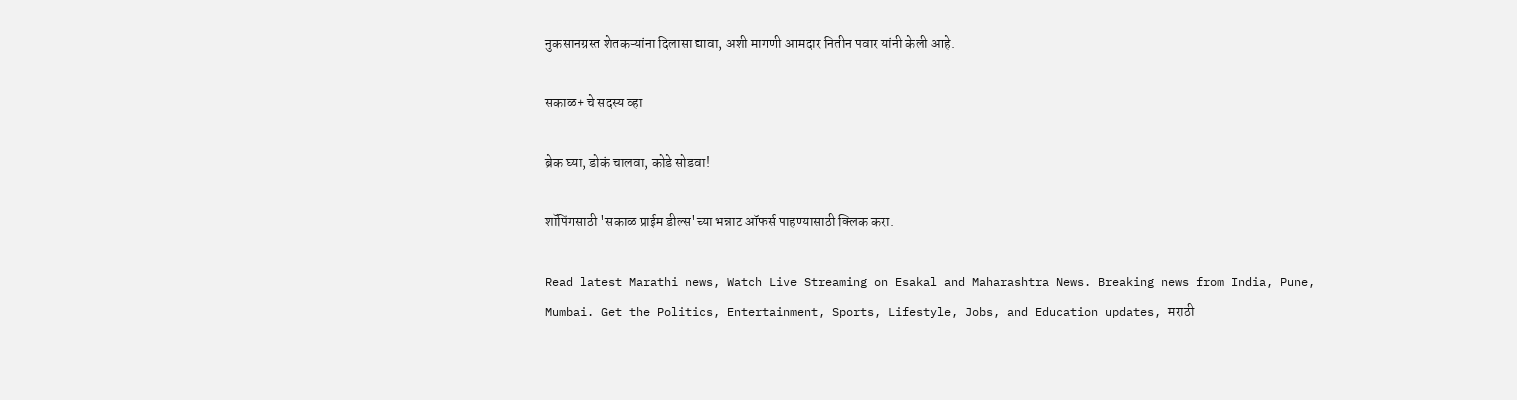नुकसानग्रस्त शेतकऱ्यांना दिलासा द्यावा, अशी मागणी आमदार नितीन पवार यांनी केली आहे.

सकाळ+ चे सदस्य व्हा

ब्रेक घ्या, डोकं चालवा, कोडे सोडवा!

शॉपिंगसाठी 'सकाळ प्राईम डील्स'च्या भन्नाट ऑफर्स पाहण्यासाठी क्लिक करा.

Read latest Marathi news, Watch Live Streaming on Esakal and Maharashtra News. Breaking news from India, Pune, Mumbai. Get the Politics, Entertainment, Sports, Lifestyle, Jobs, and Education updates, मराठी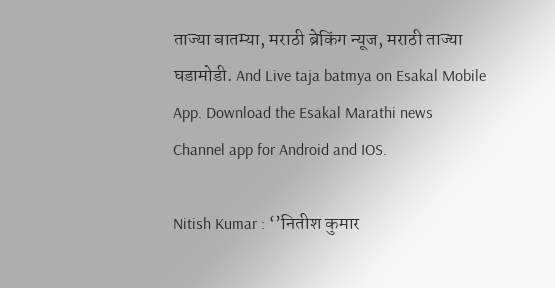ताज्या बातम्या, मराठी ब्रेकिंग न्यूज, मराठी ताज्या घडामोडी. And Live taja batmya on Esakal Mobile App. Download the Esakal Marathi news Channel app for Android and IOS.

Nitish Kumar : ‘’नितीश कुमार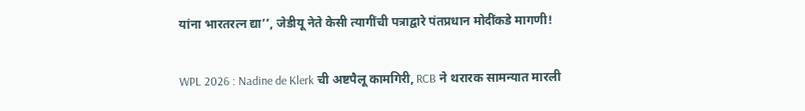यांना भारतरत्न द्या’’, जेडीयू नेते केसी त्यागींची पत्राद्वारे पंतप्रधान मोदींकडे मागणी!

WPL 2026 : Nadine de Klerk ची अष्टपैलू कामगिरी, RCB ने थरारक सामन्यात मारली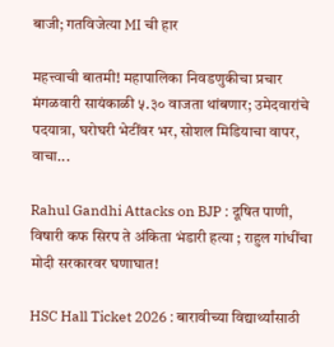बाजी; गतविजेत्या MI ची हार

महत्त्वाची बातमी! महापालिका निवडणुकीचा प्रचार मंगळवारी सायंकाळी ५.३० वाजता थांबणार; उमेदवारांचे पदयात्रा, घरोघरी भेटींवर भर, सोशल मिडियाचा वापर, वाचा...

Rahul Gandhi Attacks on BJP : दूषित पाणी, विषारी कफ सिरप ते अंकिता भंडारी हत्या ; राहुल गांधींचा मोदी सरकारवर घणाघात!

HSC Hall Ticket 2026 : बारावीच्या विद्यार्थ्यांसाठी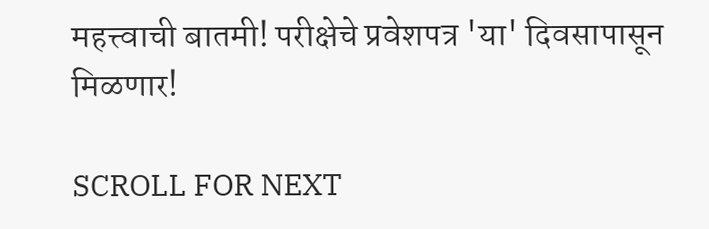महत्त्वाची बातमी! परीक्षेचे प्रवेशपत्र 'या' दिवसापासून मिळणार!

SCROLL FOR NEXT